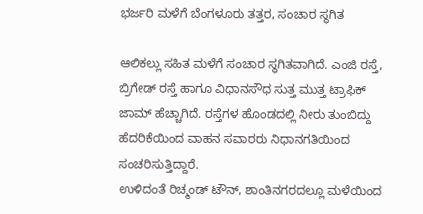ಭರ್ಜರಿ ಮಳೆಗೆ ಬೆಂಗಳೂರು ತತ್ತರ, ಸಂಚಾರ ಸ್ಥಗಿತ

ಆಲಿಕಲ್ಲು ಸಹಿತ ಮಳೆಗೆ ಸಂಚಾರ ಸ್ಥಗಿತವಾಗಿದೆ. ಎಂಜಿ ರಸ್ತೆ, ಬ್ರಿಗೇಡ್ ರಸ್ತೆ ಹಾಗೂ ವಿಧಾನಸೌಧ ಸುತ್ತ ಮುತ್ತ ಟ್ರಾಫಿಕ್ ಜಾಮ್ ಹೆಚ್ಚಾಗಿದೆ. ರಸ್ತೆಗಳ ಹೊಂಡದಲ್ಲಿ ನೀರು ತುಂಬಿದ್ದು ಹೆದರಿಕೆಯಿಂದ ವಾಹನ ಸವಾರರು ನಿಧಾನಗತಿಯಿಂದ ಸಂಚರಿಸುತ್ತಿದ್ದಾರೆ.
ಉಳಿದಂತೆ ರಿಚ್ಮಂಡ್ ಟೌನ್, ಶಾಂತಿನಗರದಲ್ಲೂ ಮಳೆಯಿಂದ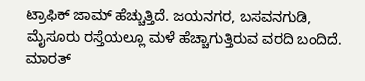ಟ್ರಾಫಿಕ್ ಜಾಮ್ ಹೆಚ್ಚುತ್ತಿದೆ. ಜಯನಗರ, ಬಸವನಗುಡಿ, ಮೈಸೂರು ರಸ್ತೆಯಲ್ಲೂ ಮಳೆ ಹೆಚ್ಚಾಗುತ್ತಿರುವ ವರದಿ ಬಂದಿದೆ.
ಮಾರತ್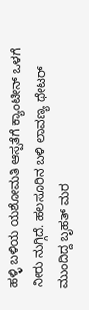ಹಳ್ಳಿ ಬಳಿಯ ಯಶೋಮತಿ ಆಸ್ಪತೆಗೆ ಕ್ಯಾಂಟೀನ್ ಒಳಗೆ ನೀರು ನುಗ್ಗಿದೆ. ಹಲಸೂರಿನ ಬಳಿ ಲಾವಣ್ಯ ಥೇಟರ್ ಮುಂದಿದ್ದ ಬೃಹತ್ ಮರ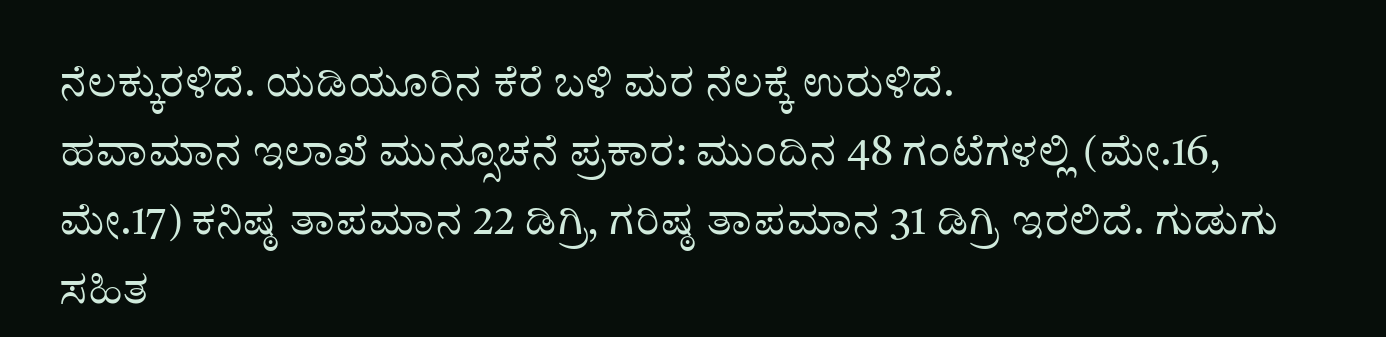ನೆಲಕ್ಕುರಳಿದೆ. ಯಡಿಯೂರಿನ ಕೆರೆ ಬಳಿ ಮರ ನೆಲಕ್ಕೆ ಉರುಳಿದೆ.
ಹವಾಮಾನ ಇಲಾಖೆ ಮುನ್ಸೂಚನೆ ಪ್ರಕಾರ: ಮುಂದಿನ 48 ಗಂಟೆಗಳಲ್ಲಿ (ಮೇ.16, ಮೇ.17) ಕನಿಷ್ಠ ತಾಪಮಾನ 22 ಡಿಗ್ರಿ, ಗರಿಷ್ಠ ತಾಪಮಾನ 31 ಡಿಗ್ರಿ ಇರಲಿದೆ. ಗುಡುಗು ಸಹಿತ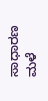ಸಾಧಾರಣ ಮಳೆ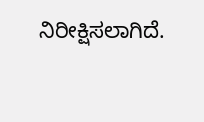ನಿರೀಕ್ಷಿಸಲಾಗಿದೆ.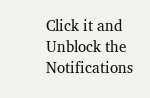Click it and Unblock the Notifications